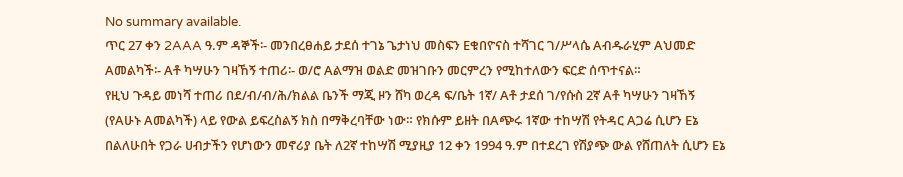No summary available.
ጥር 27 ቀን 2AAA ዓ.ም ዳኞች፡- መንበረፀሐይ ታደሰ ተገኔ ጌታነህ መስፍን Eቁበዮናስ ተሻገር ገ/ሥላሴ Aብዱራሂም Aህመድ Aመልካች፡- Aቶ ካሣሁን ገዛኸኝ ተጠሪ፡- ወ/ሮ Aልማዝ ወልድ መዝገቡን መርምረን የሚከተለውን ፍርድ ሰጥተናል።
የዚህ ጉዳይ መነሻ ተጠሪ በደ/ብ/ብ/ሕ/ክልል ቤንች ማጂ ዞን ሸካ ወረዳ ፍ/ቤት 1ኛ/ Aቶ ታደሰ ገ/የሱስ 2ኛ Aቶ ካሣሁን ገዛኸኝ (የAሁኑ Aመልካች) ላይ የውል ይፍረስልኝ ክስ በማቅረባቸው ነው። የክሱም ይዘት በAጭሩ 1ኛው ተከሣሽ የትዳር Aጋሬ ሲሆን Eኔ በልለሁበት የጋራ ሀብታችን የሆነውን መኖሪያ ቤት ለ2ኛ ተከሣሽ ሚያዚያ 12 ቀን 1994 ዓ.ም በተደረገ የሽያጭ ውል የሸጠለት ሲሆን Eኔ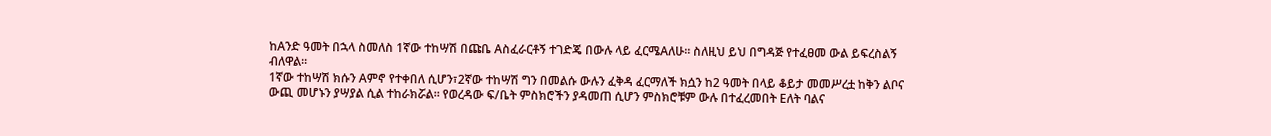ከAንድ ዓመት በኋላ ስመለስ 1ኛው ተከሣሽ በጩቤ Aስፈራርቶኝ ተገድጄ በውሉ ላይ ፈርሜAለሁ። ስለዚህ ይህ በግዳጅ የተፈፀመ ውል ይፍረስልኝ ብለዋል።
1ኛው ተከሣሽ ክሱን Aምኖ የተቀበለ ሲሆን፣2ኛው ተከሣሽ ግን በመልሱ ውሉን ፈቅዳ ፈርማለች ክሷን ከ2 ዓመት በላይ ቆይታ መመሥረቷ ከቅን ልቦና ውጪ መሆኑን ያሣያል ሲል ተከራክሯል። የወረዳው ፍ/ቤት ምስክሮችን ያዳመጠ ሲሆን ምስክሮቹም ውሉ በተፈረመበት Eለት ባልና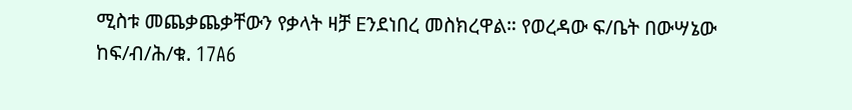ሚስቱ መጨቃጨቃቸውን የቃላት ዛቻ Eንደነበረ መስክረዋል። የወረዳው ፍ/ቤት በውሣኔው ከፍ/ብ/ሕ/ቁ. 17A6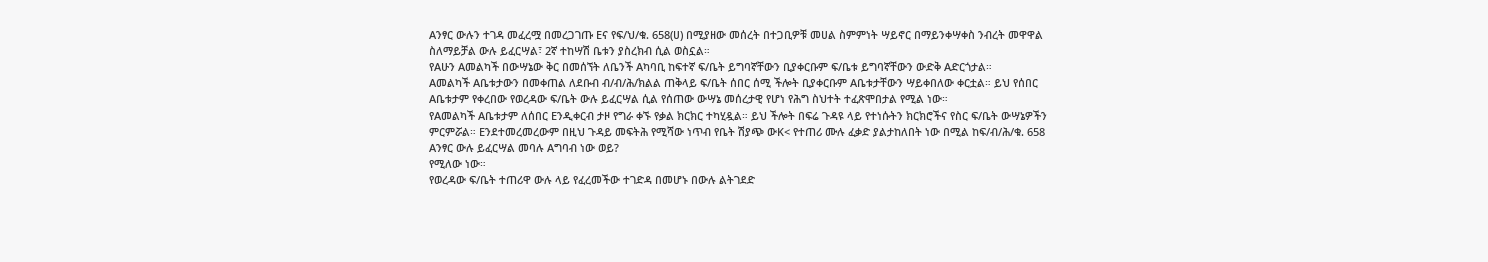Aንፃር ውሉን ተገዳ መፈረሟ በመረጋገጡ Eና የፍ/ህ/ቁ. 658(ሀ) በሚያዘው መሰረት በተጋቢዎቹ መሀል ስምምነት ሣይኖር በማይንቀሣቀስ ንብረት መዋዋል ስለማይቻል ውሉ ይፈርሣል፣ 2ኛ ተከሣሽ ቤቱን ያስረክብ ሲል ወስኗል።
የAሁን Aመልካች በውሣኔው ቅር በመሰኘት ለቤንች Aካባቢ ከፍተኛ ፍ/ቤት ይግባኛቸውን ቢያቀርቡም ፍ/ቤቱ ይግባኛቸውን ውድቅ Aድርጎታል።
Aመልካች Aቤቱታውን በመቀጠል ለደቡብ ብ/ብ/ሕ/ክልል ጠቅላይ ፍ/ቤት ሰበር ሰሚ ችሎት ቢያቀርቡም Aቤቱታቸውን ሣይቀበለው ቀርቷል። ይህ የሰበር Aቤቱታም የቀረበው የወረዳው ፍ/ቤት ውሉ ይፈርሣል ሲል የሰጠው ውሣኔ መሰረታዊ የሆነ የሕግ ስህተት ተፈጽሞበታል የሚል ነው።
የAመልካች Aቤቱታም ለሰበር Eንዲቀርብ ታዞ የግራ ቀኙ የቃል ክርክር ተካሂዷል። ይህ ችሎት በፍሬ ጉዳዩ ላይ የተነሱትን ክርክሮችና የስር ፍ/ቤት ውሣኔዎችን ምርምሯል። Eንደተመረመረውም በዚህ ጉዳይ መፍትሕ የሚሻው ነጥብ የቤት ሽያጭ ውK< የተጠሪ ሙሉ ፈቃድ ያልታከለበት ነው በሚል ከፍ/ብ/ሕ/ቁ. 658 Aንፃር ውሉ ይፈርሣል መባሉ Aግባብ ነው ወይ?
የሚለው ነው።
የወረዳው ፍ/ቤት ተጠሪዋ ውሉ ላይ የፈረመችው ተገድዳ በመሆኑ በውሉ ልትገደድ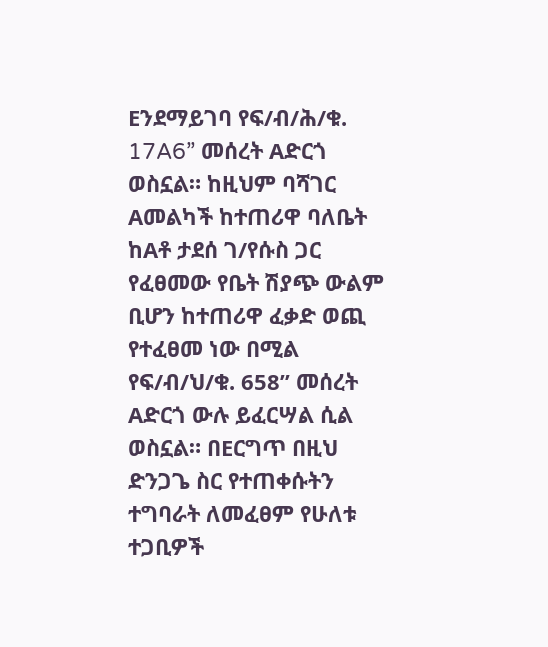Eንደማይገባ የፍ/ብ/ሕ/ቁ. 17A6” መሰረት Aድርጎ ወስኗል። ከዚህም ባሻገር Aመልካች ከተጠሪዋ ባለቤት ከAቶ ታደሰ ገ/የሱስ ጋር የፈፀመው የቤት ሽያጭ ውልም ቢሆን ከተጠሪዋ ፈቃድ ወጪ የተፈፀመ ነው በሚል የፍ/ብ/ህ/ቁ. 658” መሰረት Aድርጎ ውሉ ይፈርሣል ሲል ወስኗል። በEርግጥ በዚህ ድንጋጌ ስር የተጠቀሱትን ተግባራት ለመፈፀም የሁለቱ ተጋቢዎች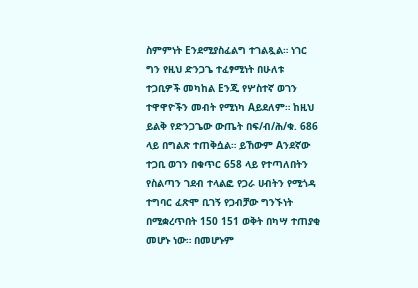ስምምነት Eንደሚያስፈልግ ተገልጿል። ነገር ግን የዚህ ድንጋጌ ተፈፃሚነት በሁለቱ ተጋቢዎች መካከል Eንጂ የሦስተኛ ወገን ተዋዋዮችን መብት የሚነካ Aይደለም። ከዚህ ይልቅ የድንጋጌው ውጤት በፍ/ብ/ሕ/ቁ. 686 ላይ በግልጽ ተጠቅሷል። ይኸውም Aንደኛው ተጋቢ ወገን በቁጥር 658 ላይ የተጣለበትን የስልጣን ገደብ ተላልፎ የጋራ ሀብትን የሚጎዳ ተግባር ፈጽሞ ቢገኝ የጋብቻው ግንኙነት በሚቋረጥበት 150 151 ወቅት በካሣ ተጠያቂ መሆኑ ነው። በመሆኑም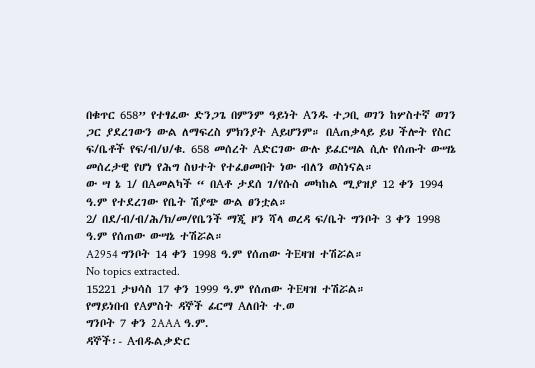በቁጥር 658” የተፃፈው ድንጋጌ በምንም ዓይነት Aንዱ ተጋቢ ወገን ከሦስተኛ ወገን ጋር ያደረገውን ውል ለማፍረስ ምክንያት Aይሆንም። በAጠቃላይ ይህ ችሎት የስር ፍ/ቤቶች የፍ/ብ/ህ/ቁ. 658 መሰረት Aድርገው ውሉ ይፈርሣል ሲሉ የሰጡት ውሣኔ መሰረታዊ የሆነ የሕግ ስህተት የተፈፀመበት ነው ብለን ወስነናል።
ው ሣ ኔ 1/ በAመልካች “ በAቶ ታደሰ ገ/የሱስ መካከል ሚያዝያ 12 ቀን 1994 ዓ.ም የተደረገው የቤት ሽያጭ ውል ፀንቷል።
2/ በደ/ብ/ብ/ሕ/ክ/መ/የቤንች ማጂ ዞን ሻላ ወረዳ ፍ/ቤት ግንቦት 3 ቀን 1998 ዓ.ም የሰጠው ውሣኔ ተሽሯል።
A2954 ግንቦት 14 ቀን 1998 ዓ.ም የሰጠው ትEዛዝ ተሽሯል።
No topics extracted.
15221 ታህሳስ 17 ቀን 1999 ዓ.ም የሰጠው ትEዛዝ ተሽሯል።
የማይነበብ የAምስት ዳኞች ፊርማ Aለበት ተ.ወ
ግንቦት 7 ቀን 2AAA ዓ.ም.
ዳኞች፡- Aብዱልቃድር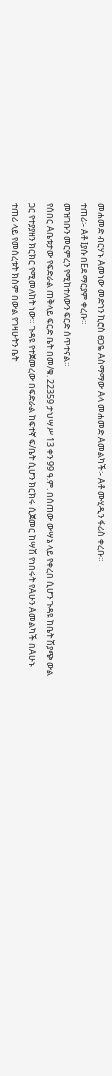መሐመድ ብርሃኑ Aመነው መድኀን ኪሮስ ፀጋዬ Aስማማው Aላ መሐመድ Aመልካች፡- Aቶ ሙሂዲን ፋሪስ ቀረቡ።
ተጠሪ፡- Aቶ Iያሱ በEደ ማርያም ቀረቡ።
መዝገቡን መርምረን የሚከተለውን ፍርድ ሰጥተናል።
የሰበር Aቤቱታው የፍድራል ጠቅላይ ፍርድ ቤት በመ/ቁ. 22359 ታህሣሥ 13 ቀን 99 ዓ.ም. በሰጠው ውሣኔ ላይ የቀረበ ሲሆን ጉዳዩ ከቤት ሽያጭ ውል ጋር የተያያዘን ክርክር የሚመለከት ነው። ጉዳዩ የተጀመረው በፍድራል ከፍተኛ ፍ/ቤት ሲሆን ክርክሩ ሲጀመር ከሣሽ የነበሩት የAሁን Aመልካች በAሁኑ ተጠሪ ላይ የመሰረቱት ክስም በውል የገዛሁትን ቤት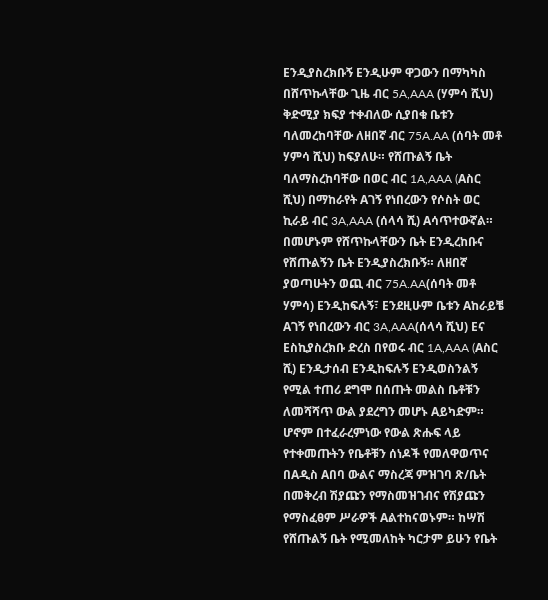Eንዲያስረክቡኝ Eንዲሁም ዋጋውን በማካካስ በሸጥኩላቸው ጊዜ ብር 5A,AAA (ሃምሳ ሺህ) ቅድሚያ ክፍያ ተቀብለው ሲያበቁ ቤቱን ባለመረከባቸው ለዘበኛ ብር 75A.AA (ሰባት መቶ ሃምሳ ሺህ) ከፍያለሁ። የሸጡልኝ ቤት ባለማስረከባቸው በወር ብር 1A,AAA (Aስር ሺህ) በማከራየት Aገኝ የነበረውን የሶስት ወር ኪራይ ብር 3A,AAA (ሰላሳ ሺ) Aሳጥተውኛል። በመሆኑም የሸጥኩላቸውን ቤት Eንዲረከቡና የሸጡልኝን ቤት Eንዲያስረክቡኝ። ለዘበኛ ያወጣሁትን ወጪ ብር 75A.AA(ሰባት መቶ ሃምሳ) Eንዲከፍሉኝ፣ Eንደዚሁም ቤቱን Aከራይቼ Aገኝ የነበረውን ብር 3A,AAA(ሰላሳ ሺህ) Eና Eስኪያስረክቡ ድረስ በየወሩ ብር 1A,AAA (Aስር ሺ) Eንዲታሰብ Eንዲከፍሉኝ Eንዲወስንልኝ የሚል ተጠሪ ደግሞ በሰጡት መልስ ቤቶቹን ለመሻሻጥ ውል ያደረግን መሆኑ Aይካድም። ሆኖም በተፈራረምነው የውል ጽሑፍ ላይ የተቀመጡትን የቤቶቹን ሰነዶች የመለዋወጥና በAዲስ Aበባ ውልና ማስረጃ ምዝገባ ጽ/ቤት በመቅረብ ሽያጩን የማስመዝገብና የሽያጩን የማስፈፀም ሥራዎች Aልተከናወኑም። ከሣሽ የሸጡልኝ ቤት የሚመለከት ካርታም ይሁን የቤት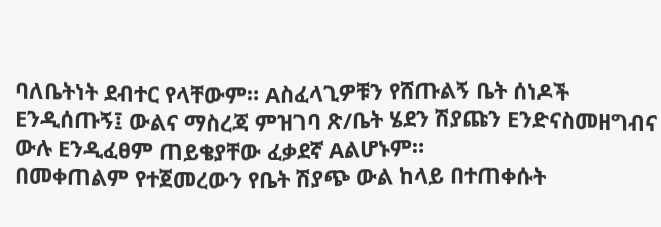ባለቤትነት ደብተር የላቸውም። Aስፈላጊዎቹን የሸጡልኝ ቤት ሰነዶች Eንዲሰጡኝ፤ ውልና ማስረጃ ምዝገባ ጽ/ቤት ሄደን ሽያጩን Eንድናስመዘግብና ውሉ Eንዲፈፀም ጠይቄያቸው ፈቃደኛ Aልሆኑም።
በመቀጠልም የተጀመረውን የቤት ሽያጭ ውል ከላይ በተጠቀሱት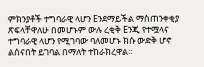ምክንያቶች ተግባራዊ ላሆን Eንደማይችል ማስጠንቀቂያ ጽፍላቸዋለሁ በመሆኑም ውሉ ረቂቅ Eንጂ የተሟላና ተግባራዊ ላሆን የሚገባው ባለመሆኑ ክሱ ውድቅ ሆኖ ልሰናበት ይገባል በማለት ተከራክረዋል።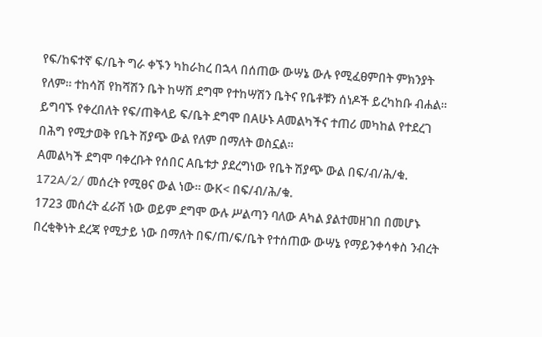የፍ/ከፍተኛ ፍ/ቤት ግራ ቀኙን ካከራከረ በኋላ በሰጠው ውሣኔ ውሉ የሚፈፀምበት ምክንያት የለም። ተከሳሽ የከሻሽን ቤት ከሣሽ ደግሞ የተከሣሽን ቤትና የቤቶቹን ሰነዶች ይረካከቡ ብሐል።
ይግባኙ የቀረበለት የፍ/ጠቅላይ ፍ/ቤት ደግሞ በAሁኑ Aመልካችና ተጠሪ መካከል የተደረገ በሕግ የሚታወቅ የቤት ሽያጭ ውል የለም በማለት ወስኗል።
Aመልካች ደግሞ ባቀረቡት የሰበር Aቤቱታ ያደረግነው የቤት ሽያጭ ውል በፍ/ብ/ሕ/ቁ. 172A/2/ መሰረት የሚፀና ውል ነው። ውK< በፍ/ብ/ሕ/ቁ.
1723 መሰረት ፈራሽ ነው ወይም ደግሞ ውሉ ሥልጣን ባለው Aካል ያልተመዘገበ በመሆኑ በረቂቅነት ደረጃ የሚታይ ነው በማለት በፍ/ጠ/ፍ/ቤት የተሰጠው ውሣኔ የማይንቀሳቀስ ንብረት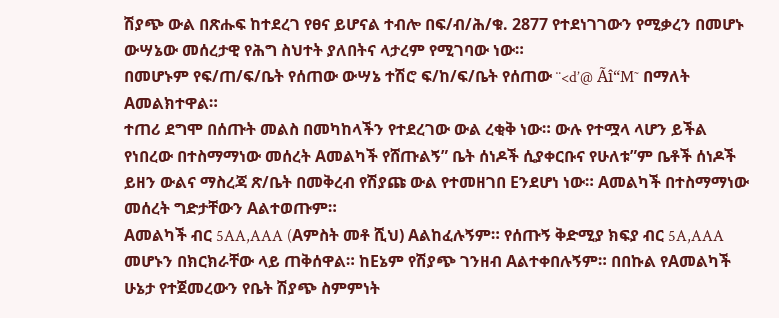ሽያጭ ውል በጽሑፍ ከተደረገ የፀና ይሆናል ተብሎ በፍ/ብ/ሕ/ቁ. 2877 የተደነገገውን የሚቃረን በመሆኑ ውሣኔው መሰረታዊ የሕግ ስህተት ያለበትና ላታረም የሚገባው ነው።
በመሆኑም የፍ/ጠ/ፍ/ቤት የሰጠው ውሣኔ ተሽሮ ፍ/ከ/ፍ/ቤት የሰጠው ¨<d’@ Ãî“M˜ በማለት Aመልክተዋል።
ተጠሪ ደግሞ በሰጡት መልስ በመካከላችን የተደረገው ውል ረቂቅ ነው። ውሉ የተሟላ ላሆን ይችል የነበረው በተስማማነው መሰረት Aመልካች የሸጡልኝ” ቤት ሰነዶች ሲያቀርቡና የሁለቱ”ም ቤቶች ሰነዶች ይዘን ውልና ማስረጃ ጽ/ቤት በመቅረብ የሽያጩ ውል የተመዘገበ Eንደሆነ ነው። Aመልካች በተስማማነው መሰረት ግድታቸውን Aልተወጡም።
Aመልካች ብር 5AA,AAA (Aምስት መቶ ሺህ) Aልከፈሉኝም። የሰጡኝ ቅድሚያ ክፍያ ብር 5A,AAA መሆኑን በክርክራቸው ላይ ጠቅሰዋል። ከEኔም የሽያጭ ገንዘብ Aልተቀበሉኝም። በበኩል የAመልካች ሁኔታ የተጀመረውን የቤት ሽያጭ ስምምነት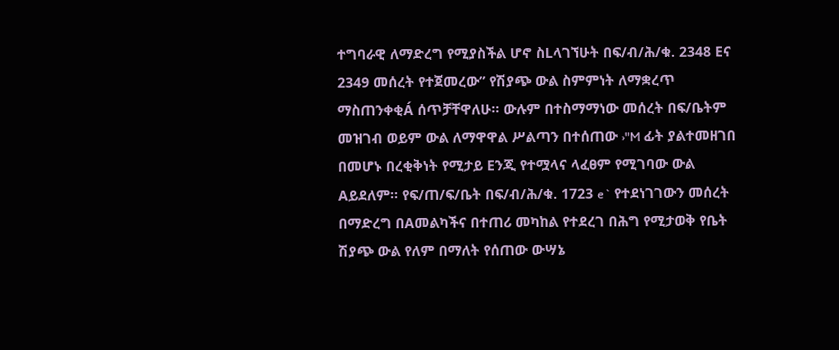ተግባራዊ ለማድረግ የሚያስችል ሆኖ ስLላገኘሁት በፍ/ብ/ሕ/ቁ. 2348 Eና 2349 መሰረት የተጀመረው” የሽያጭ ውል ስምምነት ለማቋረጥ ማስጠንቀቂÁ ሰጥቻቸዋለሁ። ውሉም በተስማማነው መሰረት በፍ/ቤትም መዝገብ ወይም ውል ለማዋዋል ሥልጣን በተሰጠው ›"M ፊት ያልተመዘገበ በመሆኑ በረቂቅነት የሚታይ Eንጂ የተሟላና ላፈፀም የሚገባው ውል Aይደለም። የፍ/ጠ/ፍ/ቤት በፍ/ብ/ሕ/ቁ. 1723 e` የተደነገገውን መሰረት በማድረግ በAመልካችና በተጠሪ መካከል የተደረገ በሕግ የሚታወቅ የቤት ሽያጭ ውል የለም በማለት የሰጠው ውሣኔ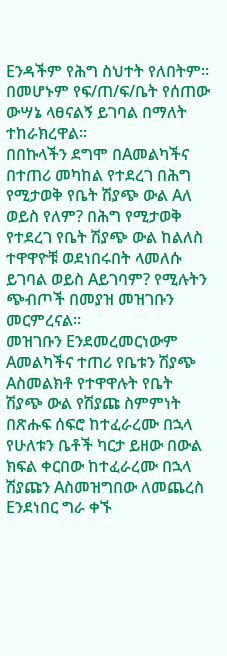Eንዳችም የሕግ ስህተት የለበትም። በመሆኑም የፍ/ጠ/ፍ/ቤት የሰጠው ውሣኔ ላፀናልኝ ይገባል በማለት ተከራክረዋል።
በበኩላችን ደግሞ በAመልካችና በተጠሪ መካከል የተደረገ በሕግ የሚታወቅ የቤት ሽያጭ ውል Aለ ወይስ የለም? በሕግ የሚታወቅ የተደረገ የቤት ሽያጭ ውል ከልለስ ተዋዋዮቹ ወደነበሩበት ላመለሱ ይገባል ወይስ Aይገባም? የሚሉትን ጭብጦች በመያዝ መዝገቡን መርምረናል።
መዝገቡን Eንደመረመርነውም Aመልካችና ተጠሪ የቤቱን ሽያጭ Aስመልክቶ የተዋዋሉት የቤት ሽያጭ ውል የሽያጩ ስምምነት በጽሑፍ ሰፍሮ ከተፈራረሙ በኋላ የሁለቱን ቤቶች ካርታ ይዘው በውል ክፍል ቀርበው ከተፈራረሙ በኋላ ሽያጩን Aስመዝግበው ለመጨረስ Eንደነበር ግራ ቀኙ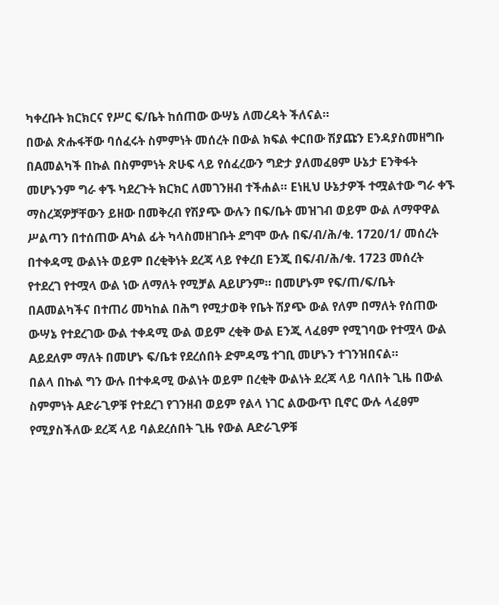ካቀረቡት ክርክርና የሥር ፍ/ቤት ከሰጠው ውሣኔ ለመረዳት ችለናል።
በውል ጽሑፋቸው ባሰፈሩት ስምምነት መሰረት በውል ክፍል ቀርበው ሽያጩን Eንዳያስመዘግቡ በAመልካች በኩል በስምምነት ጽሁፍ ላይ የሰፈረውን ግድታ ያለመፈፀም ሁኔታ Eንቅፋት መሆኑንም ግራ ቀኙ ካደረጉት ክርክር ለመገንዘብ ተችሐል። Eነዚህ ሁኔታዎች ተሟልተው ግራ ቀኙ ማስረጃዎቻቸውን ይዘው በመቅረብ የሽያጭ ውሉን በፍ/ቤት መዝገብ ወይም ውል ለማዋዋል ሥልጣን በተሰጠው Aካል ፊት ካላስመዘገቡት ደግሞ ውሉ በፍ/ብ/ሕ/ቁ. 1720/1/ መሰረት በተቀዳሚ ውልነት ወይም በረቂቅነት ደረጃ ላይ የቀረበ Eንጂ በፍ/ብ/ሕ/ቁ. 1723 መሰረት የተደረገ የተሟላ ውል ነው ለማለት የሚቻል Aይሆንም። በመሆኑም የፍ/ጠ/ፍ/ቤት በAመልካችና በተጠሪ መካከል በሕግ የሚታወቅ የቤት ሽያጭ ውል የለም በማለት የሰጠው ውሣኔ የተደረገው ውል ተቀዳሚ ውል ወይም ረቂቅ ውል Eንጂ ላፈፀም የሚገባው የተሟላ ውል Aይደለም ማለት በመሆኑ ፍ/ቤቱ የደረሰበት ድምዳሜ ተገቢ መሆኑን ተገንዝበናል።
በልላ በኩል ግን ውሉ በተቀዳሚ ውልነት ወይም በረቂቅ ውልነት ደረጃ ላይ ባለበት ጊዜ በውል ስምምነት Aድራጊዎቹ የተደረገ የገንዘብ ወይም የልላ ነገር ልውውጥ ቢኖር ውሉ ላፈፀም የሚያስችለው ደረጃ ላይ ባልደረሰበት ጊዜ የውል Aድራጊዎቹ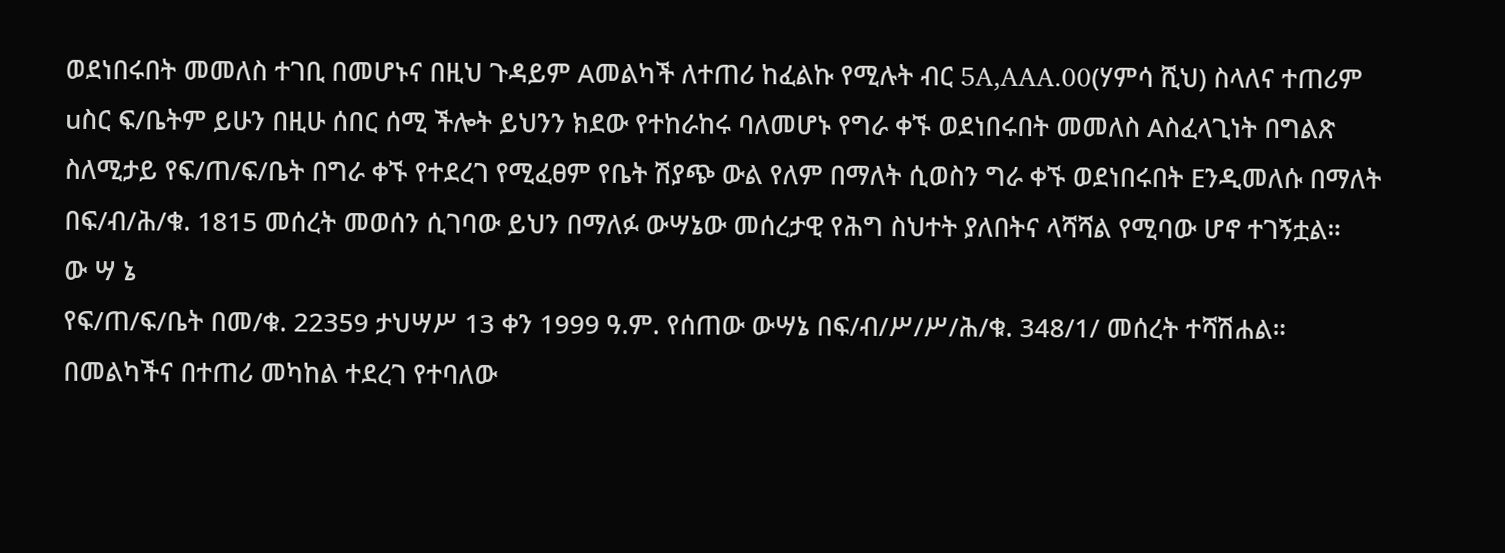ወደነበሩበት መመለስ ተገቢ በመሆኑና በዚህ ጉዳይም Aመልካች ለተጠሪ ከፈልኩ የሚሉት ብር 5A,AAA.00(ሃምሳ ሺህ) ስላለና ተጠሪም uስር ፍ/ቤትም ይሁን በዚሁ ሰበር ሰሚ ችሎት ይህንን ክደው የተከራከሩ ባለመሆኑ የግራ ቀኙ ወደነበሩበት መመለስ Aስፈላጊነት በግልጽ ስለሚታይ የፍ/ጠ/ፍ/ቤት በግራ ቀኙ የተደረገ የሚፈፀም የቤት ሽያጭ ውል የለም በማለት ሲወስን ግራ ቀኙ ወደነበሩበት Eንዲመለሱ በማለት በፍ/ብ/ሕ/ቁ. 1815 መሰረት መወሰን ሲገባው ይህን በማለፉ ውሣኔው መሰረታዊ የሕግ ስህተት ያለበትና ላሻሻል የሚባው ሆኖ ተገኝቷል።
ው ሣ ኔ
የፍ/ጠ/ፍ/ቤት በመ/ቁ. 22359 ታህሣሥ 13 ቀን 1999 ዓ.ም. የሰጠው ውሣኔ በፍ/ብ/ሥ/ሥ/ሕ/ቁ. 348/1/ መሰረት ተሻሽሐል።
በመልካችና በተጠሪ መካከል ተደረገ የተባለው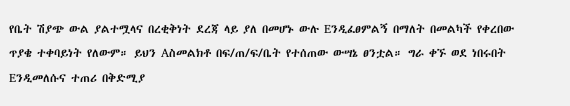የቤት ሽያጭ ውል ያልተሟላና በረቂቅነት ደረጃ ላይ ያለ በመሆኑ ውሉ Eንዲፈፀምልኝ በማለት በመልካች የቀረበው ጥያቄ ተቀባይነት የለውም። ይህን Aስመልክቶ በፍ/ጠ/ፍ/ቤት የተሰጠው ውሣኔ ፀንቷል። ግራ ቀኙ ወደ ነበሩበት Eንዲመለሱና ተጠሪ በቅድሚያ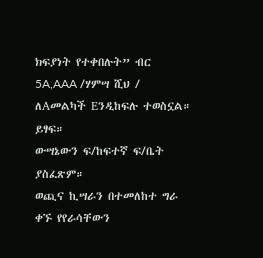ክፍያነት የተቀበሉት” ብር 5A,AAA /ሃምሣ ሺህ / ለAመልካች Eንዲከፍሉ ተወስኗል። ይፃፍ።
ውሣኔውን ፍ/ከፍተኛ ፍ/ቤት ያስፈጽም።
ወጪና ኪሣራን በተመለከተ ግራ ቀኙ የየራሳቸውን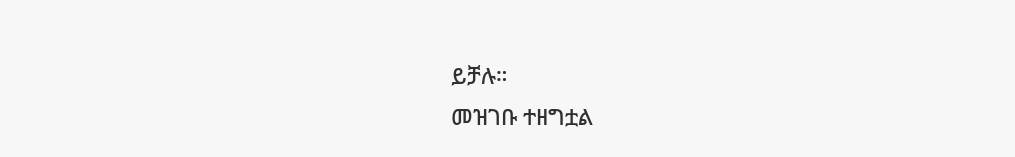ይቻሉ።
መዝገቡ ተዘግቷል